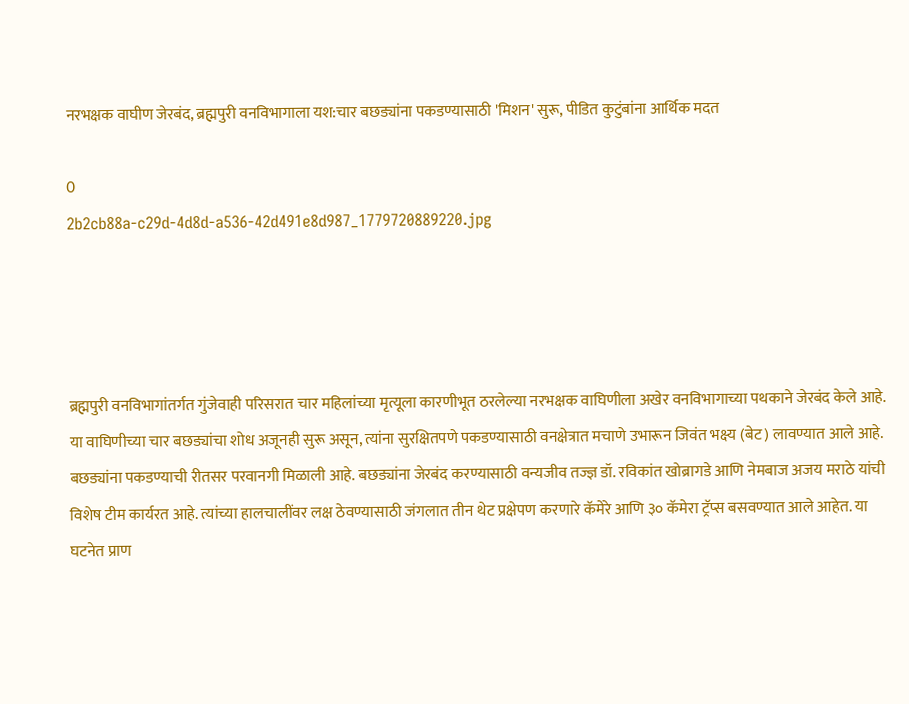नरभक्षक वाघीण जेरबंद, ब्रह्मपुरी वनविभागाला यश:चार बछड्यांना पकडण्यासाठी 'मिशन' सुरू, पीडित कुटुंबांना आर्थिक मदत

0
2b2cb88a-c29d-4d8d-a536-42d491e8d987_1779720889220.jpg




ब्रह्मपुरी वनविभागांतर्गत गुंजेवाही परिसरात चार महिलांच्या मृत्यूला कारणीभूत ठरलेल्या नरभक्षक वाघिणीला अखेर वनविभागाच्या पथकाने जेरबंद केले आहे. या वाघिणीच्या चार बछड्यांचा शोध अजूनही सुरू असून, त्यांना सुरक्षितपणे पकडण्यासाठी वनक्षेत्रात मचाणे उभारून जिवंत भक्ष्य (बेट) लावण्यात आले आहे. बछड्यांना पकडण्याची रीतसर परवानगी मिळाली आहे. बछड्यांना जेरबंद करण्यासाठी वन्यजीव तज्ज्ञ डॉ. रविकांत खोब्रागडे आणि नेमबाज अजय मराठे यांची विशेष टीम कार्यरत आहे. त्यांच्या हालचालींवर लक्ष ठेवण्यासाठी जंगलात तीन थेट प्रक्षेपण करणारे कॅमेरे आणि ३० कॅमेरा ट्रॅप्स बसवण्यात आले आहेत. या घटनेत प्राण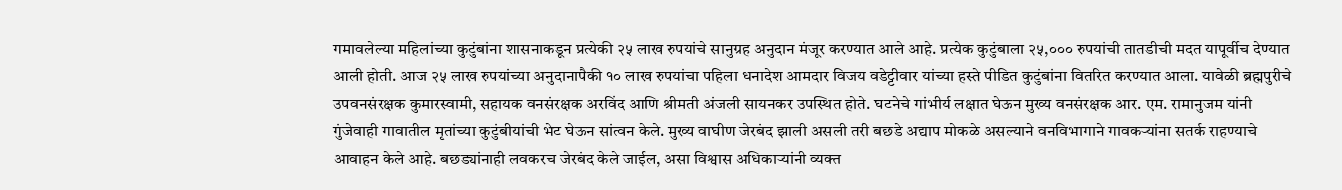गमावलेल्या महिलांच्या कुटुंबांना शासनाकडून प्रत्येकी २५ लाख रुपयांचे सानुग्रह अनुदान मंजूर करण्यात आले आहे. प्रत्येक कुटुंबाला २५,००० रुपयांची तातडीची मदत यापूर्वीच देण्यात आली होती. आज २५ लाख रुपयांच्या अनुदानापैकी १० लाख रुपयांचा पहिला धनादेश आमदार विजय वडेट्टीवार यांच्या हस्ते पीडित कुटुंबांना वितरित करण्यात आला. यावेळी ब्रह्मपुरीचे उपवनसंरक्षक कुमारस्वामी, सहायक वनसंरक्षक अरविंद आणि श्रीमती अंजली सायनकर उपस्थित होते. घटनेचे गांभीर्य लक्षात घेऊन मुख्य वनसंरक्षक आर. एम. रामानुजम यांनी गुंजेवाही गावातील मृतांच्या कुटुंबीयांची भेट घेऊन सांत्वन केले. मुख्य वाघीण जेरबंद झाली असली तरी बछडे अद्याप मोकळे असल्याने वनविभागाने गावकऱ्यांना सतर्क राहण्याचे आवाहन केले आहे. बछड्यांनाही लवकरच जेरबंद केले जाईल, असा विश्वास अधिकाऱ्यांनी व्यक्त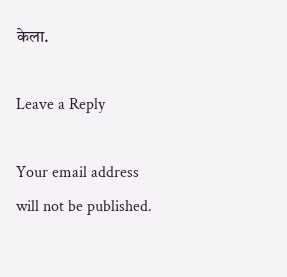केला.

Leave a Reply

Your email address will not be published.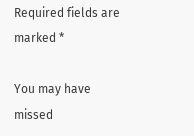Required fields are marked *

You may have missed